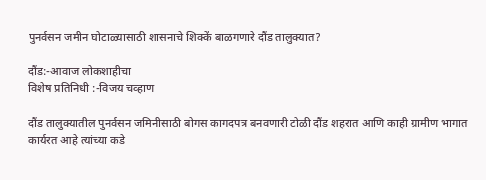पुनर्वसन जमीन घोटाळ्यासाठी शासनाचे शिक्कें बाळगणारे दौंड तालुक्यात?

दौंड:-आवाज लोकशाहीचा
विशेष प्रतिनिधी :-विजय चव्हाण

दौंड तालुक्यातील पुनर्वसन जमिनीसाठी बोगस कागदपत्र बनवणारी टोळी दौंड शहरात आणि काही ग्रामीण भागात कार्यरत आहे त्यांच्या कडे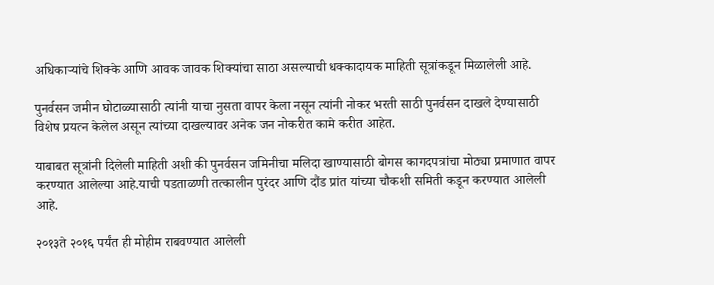अधिकाऱ्यांचे शिक्के आणि आवक जावक शिक्यांचा साठा असल्याची धक्कादायक माहिती सूत्रांकडून मिळालेली आहे.

पुनर्वसन जमीन घोटाळ्यासाठी त्यांनी याचा नुसता वापर केला नसून त्यांनी नोकर भरती साठी पुनर्वसन दाखले देण्यासाठी विशेष प्रयत्न केलेल असून त्यांच्या दाखल्यावर अनेक जन नोकरीत कामे करीत आहेत.

याबाबत सूत्रांनी दिलेली माहिती अशी की पुनर्वसन जमिनीचा मलिदा खाण्यासाठी बोगस कागदपत्रांचा मोठ्या प्रमाणात वापर करण्यात आलेल्या आहे.याची पडताळणी तत्कालीन पुरंदर आणि दौंड प्रांत यांच्या चौकशी समिती कडून करण्यात आलेली आहे.

२०१३ते २०१६ पर्यंत ही मोहीम राबवण्यात आलेली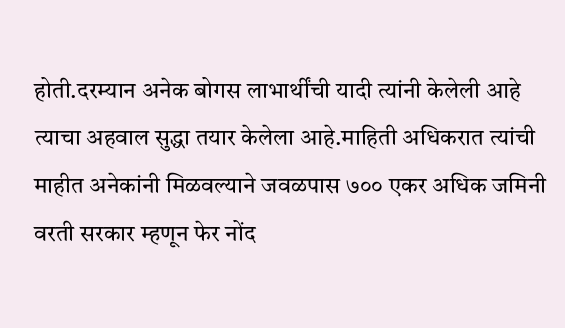होती.दरम्यान अनेक बोगस लाभार्थींची यादी त्यांनी केलेली आहे त्याचा अहवाल सुद्धा तयार केलेला आहे.माहिती अधिकरात त्यांची माहीत अनेकांनी मिळवल्याने जवळपास ७०० एकर अधिक जमिनी वरती सरकार म्हणून फेर नोंद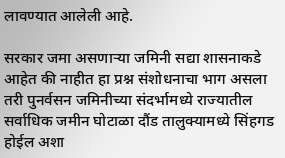लावण्यात आलेली आहे.

सरकार जमा असणाऱ्या जमिनी सद्या शासनाकडे आहेत की नाहीत हा प्रश्न संशोधनाचा भाग असला तरी पुनर्वसन जमिनीच्या संदर्भामध्ये राज्यातील सर्वाधिक जमीन घोटाळा दौंड तालुक्यामध्ये सिंहगड होईल अशा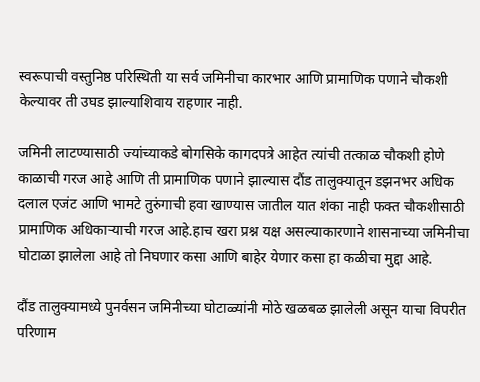स्वरूपाची वस्तुनिष्ठ परिस्थिती या सर्व जमिनीचा कारभार आणि प्रामाणिक पणाने चौकशी केल्यावर ती उघड झाल्याशिवाय राहणार नाही.

जमिनी लाटण्यासाठी ज्यांच्याकडे बोगसिके कागदपत्रे आहेत त्यांची तत्काळ चौकशी होणे काळाची गरज आहे आणि ती प्रामाणिक पणाने झाल्यास दौंड तालुक्यातून डझनभर अधिक दलाल एजंट आणि भामटे तुरुंगाची हवा खाण्यास जातील यात शंका नाही फक्त चौकशीसाठी प्रामाणिक अधिकाऱ्याची गरज आहे.हाच खरा प्रश्न यक्ष असल्याकारणाने शासनाच्या जमिनीचा घोटाळा झालेला आहे तो निघणार कसा आणि बाहेर येणार कसा हा कळीचा मुद्दा आहे.

दौंड तालुक्यामध्ये पुनर्वसन जमिनीच्या घोटाळ्यांनी मोठे खळबळ झालेली असून याचा विपरीत परिणाम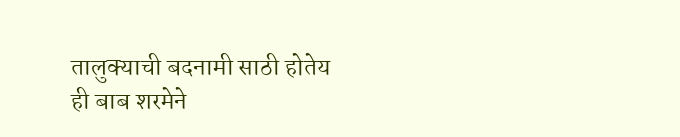तालुक्याची बदनामी साठी होतेय ही बाब शरमेने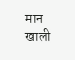मान खाली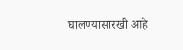घालण्यासारखी आहे